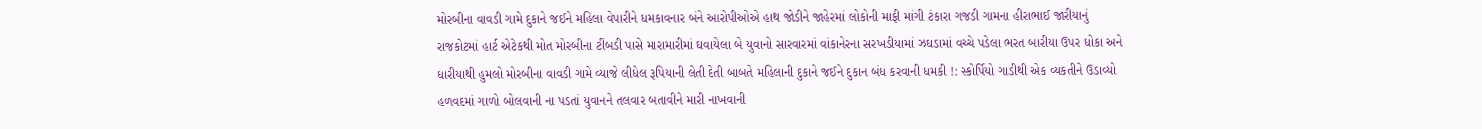મોરબીના વાવડી ગામે દુકાને જઈને મહિલા વેપારીને ધમકાવનાર બંને આરોપીઓએ હાથ જોડીને જાહેરમાં લોકોની માફી માંગી ટંકારા ગજડી ગામના હીરાભાઈ જારીયાનું રાજકોટમાં હાર્ટ એટેકથી મોત મોરબીના ટીંબડી પાસે મારામારીમાં ઘવાયેલા બે યુવાનો સારવારમાં વાંકાનેરના સરખડીયામાં ઝઘડામાં વચ્ચે પડેલા ભરત બારીયા ઉપર ધોકા અને ધારીયાથી હુમલો મોરબીના વાવડી ગામે વ્યાજે લીધેલ રૂપિયાની લેતી દેતી બાબતે મહિલાની દુકાને જઈને દુકાન બંધ કરવાની ધમકી !: સ્કોર્પિયો ગાડીથી એક વ્યકતીને ઉડાવ્યો હળવદમાં ગાળો બોલવાની ના પડતાં યુવાનને તલવાર બતાવીને મારી નાખવાની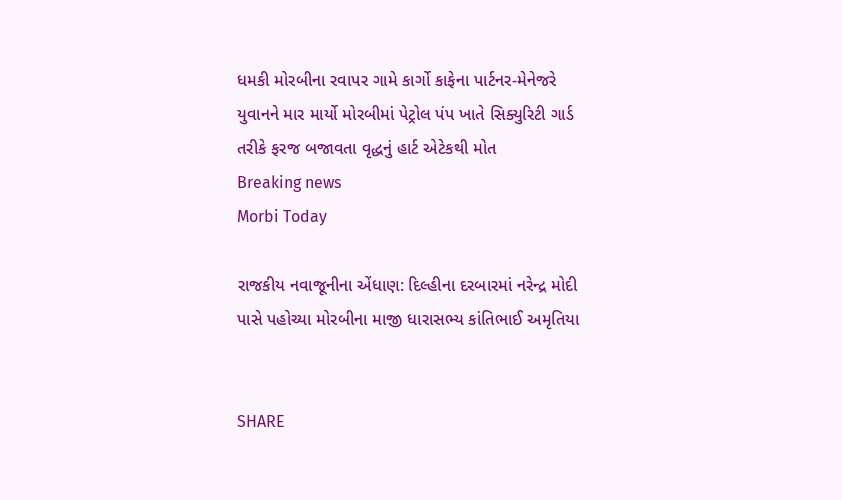ધમકી મોરબીના રવાપર ગામે કાર્ગો કાફેના પાર્ટનર-મેનેજરે યુવાનને માર માર્યો મોરબીમાં પેટ્રોલ પંપ ખાતે સિક્યુરિટી ગાર્ડ તરીકે ફરજ બજાવતા વૃદ્ધનું હાર્ટ એટેકથી મોત
Breaking news
Morbi Today

રાજકીય નવાજૂનીના એંધાણ: દિલ્હીના દરબારમાં નરેન્દ્ર મોદી પાસે પહોચ્યા મોરબીના માજી ધારાસભ્ય કાંતિભાઈ અમૃતિયા


SHARE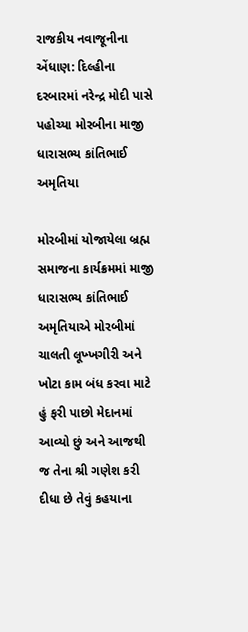રાજકીય નવાજૂનીના એંધાણ: દિલ્હીના દરબારમાં નરેન્દ્ર મોદી પાસે પહોચ્યા મોરબીના માજી ધારાસભ્ય કાંતિભાઈ અમૃતિયા

મોરબીમાં યોજાયેલા બ્રહ્મ સમાજના કાર્યક્રમમાં માજી ધારાસભ્ય કાંતિભાઈ અમૃતિયાએ મોરબીમાં ચાલતી લૂખ્ખગીરી અને ખોટા કામ બંધ કરવા માટે હું ફરી પાછો મેદાનમાં આવ્યો છું અને આજથી જ તેના શ્રી ગણેશ કરી દીધા છે તેવું કહયાના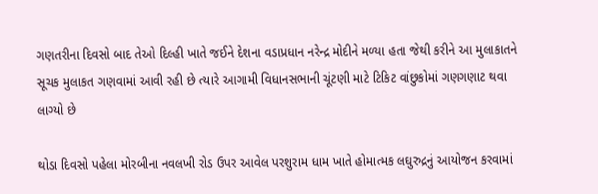ગણતરીના દિવસો બાદ તેઓ દિલ્હી ખાતે જઈને દેશના વડાપ્રધાન નરેન્દ્ર મોદીને મળ્યા હતા જેથી કરીને આ મુલાકાતને સૂચક મુલાકત ગણવામાં આવી રહી છે ત્યારે આગામી વિધાનસભાની ચૂંટણી માટે ટિકિટ વાંછુકોમાં ગણગણાટ થવા લાગ્યો છે

થોડા દિવસો પહેલા મોરબીના નવલખી રોડ ઉપર આવેલ પરશુરામ ધામ ખાતે હોમાત્મક લઘુરુદ્રનું આયોજન કરવામાં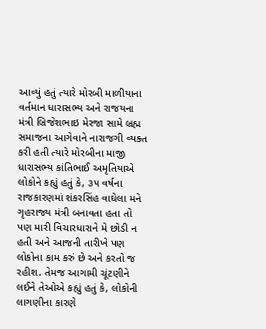આવ્યું હતું ત્યારે મોરબી માળીયાના વર્તમાન ધારાસભ્ય અને રાજયના મંત્રી બ્રિજેશભાઇ મેરજા સામે બ્રહ્મ સમાજના આગેવાને નારાજગી વ્યક્ત કરી હતી ત્યારે મોરબીના માજી ધારાસભ્ય કાંતિભાઈ અમૃતિયાએ લોકોને કહ્યું હતું કે, ૩૫ વર્ષના રાજકારણમાં શંકરસિંહ વાઘેલા મને ગૃહરાજ્ય મંત્રી બનાવતા હતા તો પણ મારી વિચારધારાને મે છોડી ન હતી અને આજની તારીખે પણ લોકોના કામ કરું છે અને કરતો જ રહીશ. તેમજ આગામી ચૂંટણીને લઈને તેઓએ કહ્યું હતું કે, લોકોની લાગણીના કારણે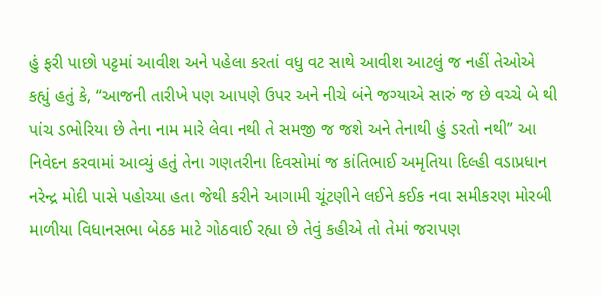હું ફરી પાછો પટ્ટમાં આવીશ અને પહેલા કરતાં વધુ વટ સાથે આવીશ આટલું જ નહીં તેઓએ કહ્યું હતું કે, “આજની તારીખે પણ આપણે ઉપર અને નીચે બંને જગ્યાએ સારું જ છે વચ્ચે બે થી પાંચ ડભોરિયા છે તેના નામ મારે લેવા નથી તે સમજી જ જશે અને તેનાથી હું ડરતો નથી” આ નિવેદન કરવામાં આવ્યું હતું તેના ગણતરીના દિવસોમાં જ કાંતિભાઈ અમૃતિયા દિલ્હી વડાપ્રધાન નરેન્દ્ર મોદી પાસે પહોચ્યા હતા જેથી કરીને આગામી ચૂંટણીને લઈને કઈક નવા સમીકરણ મોરબી માળીયા વિધાનસભા બેઠક માટે ગોઠવાઈ રહ્યા છે તેવું કહીએ તો તેમાં જરાપણ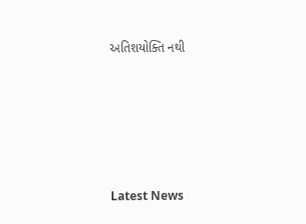અતિશયોક્તિ નથી






Latest News